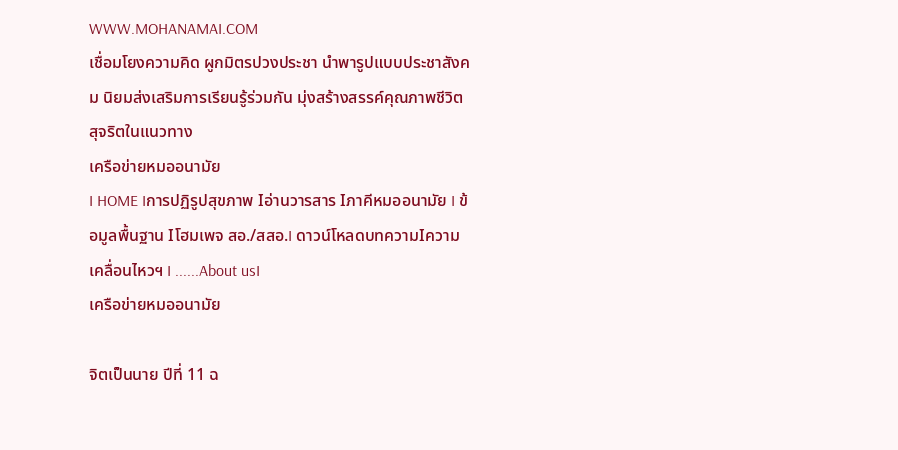WWW.MOHANAMAI.COM
เชื่อมโยงความคิด ผูกมิตรปวงประชา นำพารูปแบบประชาสังคม นิยมส่งเสริมการเรียนรู้ร่วมกัน มุ่งสร้างสรรค์คุณภาพชีวิต สุจริตในแนวทาง
เครือข่ายหมออนามัย
I HOME Iการปฏิรูปสุขภาพ Iอ่านวารสาร Iภาคีหมออนามัย I ข้อมูลพื้นฐาน Iโฮมเพจ สอ./สสอ.I ดาวน์โหลดบทความIความเคลื่อนไหวฯ I ......About usI
เครือข่ายหมออนามัย

จิตเป็นนาย ปีที่ 11 ฉ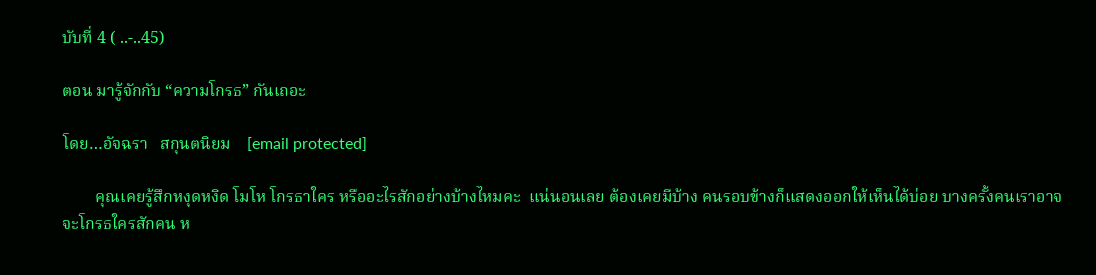บับที่ 4 ( ..-..45)

ตอน มารู้จักกับ “ความโกรธ” กันเถอะ

โดย…อัจฉรา   สกุนตนิยม    [email protected]

        คุณเคยรู้สึกหงุดหงิด โมโห โกรธาใคร หรืออะไรสักอย่างบ้างไหมคะ  แน่นอนเลย ต้องเคยมีบ้าง คนรอบข้างก็แสดงออกให้เห็นได้บ่อย บางครั้งคนเราอาจจะโกรธใครสักคน ห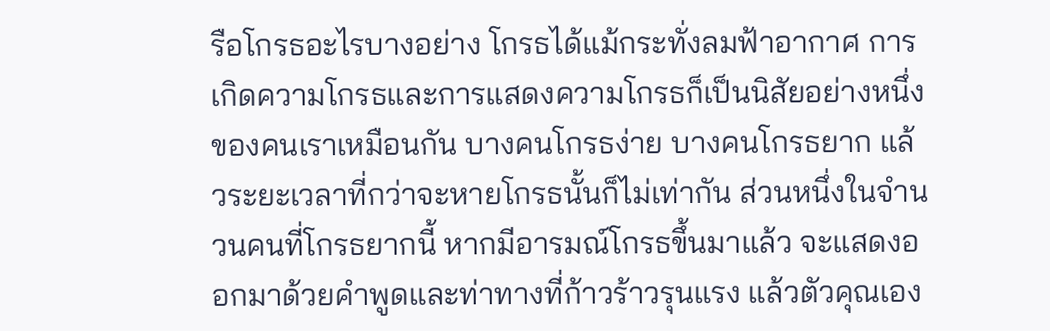รือโกรธอะไรบางอย่าง โกรธได้แม้กระทั่งลมฟ้าอากาศ การเกิดความโกรธและการแสดงความโกรธก็เป็นนิสัยอย่างหนึ่งของคนเราเหมือนกัน บางคนโกรธง่าย บางคนโกรธยาก แล้วระยะเวลาที่กว่าจะหายโกรธนั้นก็ไม่เท่ากัน ส่วนหนึ่งในจำนวนคนที่โกรธยากนี้ หากมีอารมณ์โกรธขึ้นมาแล้ว จะแสดงออกมาด้วยคำพูดและท่าทางที่ก้าวร้าวรุนแรง แล้วตัวคุณเอง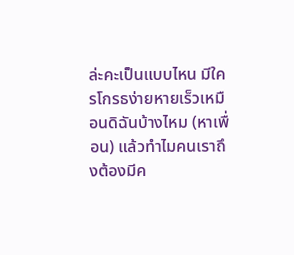ล่ะคะเป็นแบบไหน มีใครโกรธง่ายหายเร็วเหมือนดิฉันบ้างไหม (หาเพื่อน) แล้วทำไมคนเราถึงต้องมีค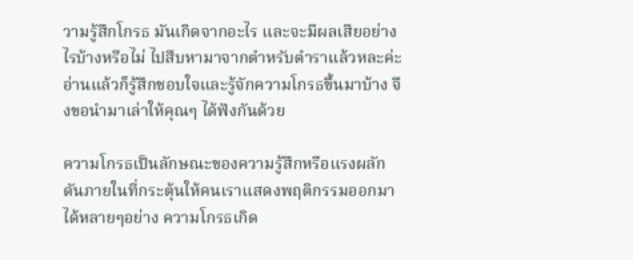วามรู้สึกโกรธ มันเกิดจากอะไร และจะมีผลเสียอย่างไรบ้างหรือไม่ ไปสืบหามาจากตำหรับตำราแล้วหละค่ะ อ่านแล้วก็รู้สึกชอบใจและรู้จักความโกรธขึ้นมาบ้าง จึงขอนำมาเล่าให้คุณๆ ได้ฟังกันด้วย

ความโกรธเป็นลักษณะของความรู้สึกหรือแรงผลักดันภายในที่กระตุ้นให้คนเราแสดงพฤติกรรมออกมาได้หลายๆอย่าง ความโกรธเกิด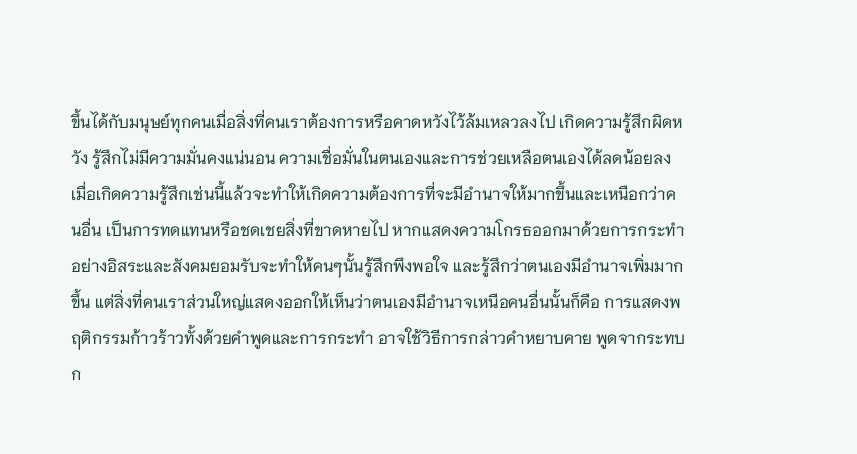ขึ้นได้กับมนุษย์ทุกคนเมื่อสิ่งที่คนเราต้องการหรือคาดหวังไว้ล้มเหลวลงไป เกิดความรู้สึกผิดหวัง รู้สึกไม่มีความมั่นคงแน่นอน ความเชื่อมั่นในตนเองและการช่วยเหลือตนเองได้ลดน้อยลง เมื่อเกิดความรู้สึกเช่นนี้แล้วจะทำให้เกิดความต้องการที่จะมีอำนาจให้มากขึ้นและเหนือกว่าคนอื่น เป็นการทดแทนหรือชดเชยสิ่งที่ขาดหายไป หากแสดงความโกรธออกมาด้วยการกระทำอย่างอิสระและสังคมยอมรับจะทำให้คนๆนั้นรู้สึกพึงพอใจ และรู้สึกว่าตนเองมีอำนาจเพิ่มมากขึ้น แต่สิ่งที่คนเราส่วนใหญ่แสดงออกให้เห็นว่าตนเองมีอำนาจเหนือคนอื่นนั้นก็คือ การแสดงพฤติกรรมก้าวร้าวทั้งด้วยคำพูดและการกระทำ อาจใช้วิธีการกล่าวคำหยาบคาย พูดจากระทบก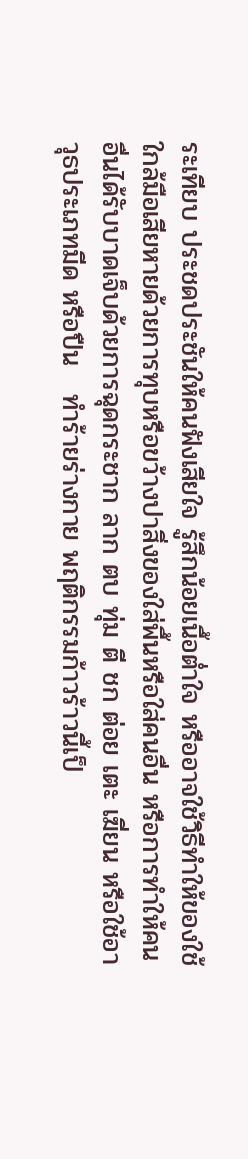ระเทียบ ประชดประชันให้คนฟังเสียใจ รู้สึกน้อยเนื้อต่ำใจ หรืออาจใช้วิธีทำให้ของใช้ใกล้มือเสียหายด้วยการทุบหรือขว้างปาสิ่งของใส่พื้นหรือใส่คนอื่น หรือการทำให้คนอื่นได้รับบาดเจ็บด้วยการฉุดกระชาก ลาก ตบ ทุ่ม ตี ชก ต่อย เตะ เฆี่ยน หรือใช้อาวุธประเภทมีด หรือปืน   ทำร้ายร่างกาย พฤติกรรมก้าวร้าวนี้เป็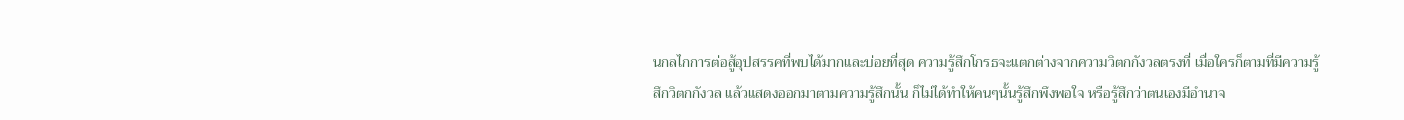นกลไกการต่อสู้อุปสรรคที่พบได้มากและบ่อยที่สุด ความรู้สึกโกรธจะแตกต่างจากความวิตกกังวลตรงที่ เมื่อใครก็ตามที่มีความรู้สึกวิตกกังวล แล้วแสดงออกมาตามความรู้สึกนั้น ก็ไม่ได้ทำให้คนๆนั้นรู้สึกพึงพอใจ หรือรู้สึกว่าตนเองมีอำนาจ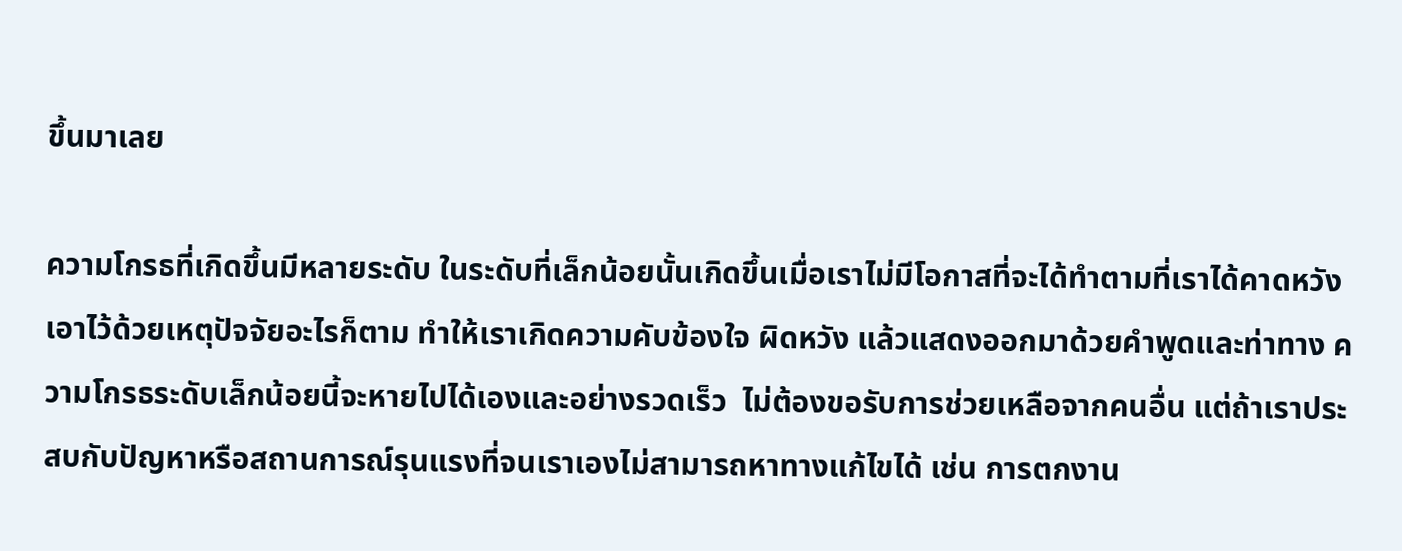ขึ้นมาเลย

ความโกรธที่เกิดขึ้นมีหลายระดับ ในระดับที่เล็กน้อยนั้นเกิดขึ้นเมื่อเราไม่มีโอกาสที่จะได้ทำตามที่เราได้คาดหวังเอาไว้ด้วยเหตุปัจจัยอะไรก็ตาม ทำให้เราเกิดความคับข้องใจ ผิดหวัง แล้วแสดงออกมาด้วยคำพูดและท่าทาง ความโกรธระดับเล็กน้อยนี้จะหายไปได้เองและอย่างรวดเร็ว  ไม่ต้องขอรับการช่วยเหลือจากคนอื่น แต่ถ้าเราประสบกับปัญหาหรือสถานการณ์รุนแรงที่จนเราเองไม่สามารถหาทางแก้ไขได้ เช่น การตกงาน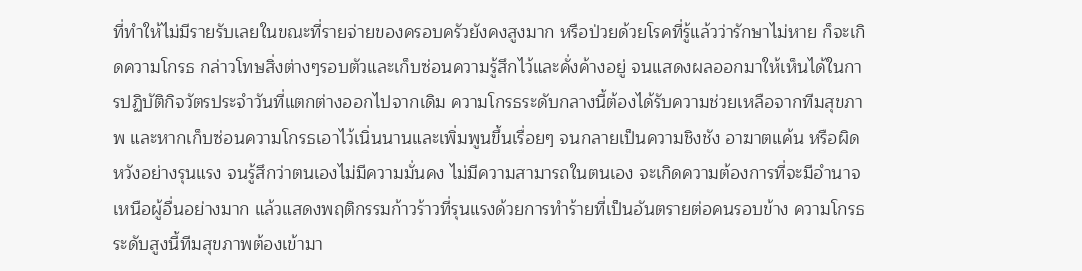ที่ทำให้ไม่มีรายรับเลยในขณะที่รายจ่ายของครอบครัวยังคงสูงมาก หรือป่วยด้วยโรคที่รู้แล้วว่ารักษาไม่หาย ก็จะเกิดความโกรธ กล่าวโทษสิ่งต่างๆรอบตัวและเก็บซ่อนความรู้สึกไว้และคั่งค้างอยู่ จนแสดงผลออกมาให้เห็นได้ในการปฏิบัติกิจวัตรประจำวันที่แตกต่างออกไปจากเดิม ความโกรธระดับกลางนี้ต้องได้รับความช่วยเหลือจากทีมสุขภาพ และหากเก็บซ่อนความโกรธเอาไว้เนิ่นนานและเพิ่มพูนขึ้นเรื่อยๆ จนกลายเป็นความชิงชัง อาฆาตแค้น หรือผิดหวังอย่างรุนแรง จนรู้สึกว่าตนเองไม่มีความมั่นคง ไม่มีความสามารถในตนเอง จะเกิดความต้องการที่จะมีอำนาจเหนือผู้อื่นอย่างมาก แล้วแสดงพฤติกรรมก้าวร้าวที่รุนแรงด้วยการทำร้ายที่เป็นอันตรายต่อคนรอบข้าง ความโกรธระดับสูงนี้ทีมสุขภาพต้องเข้ามา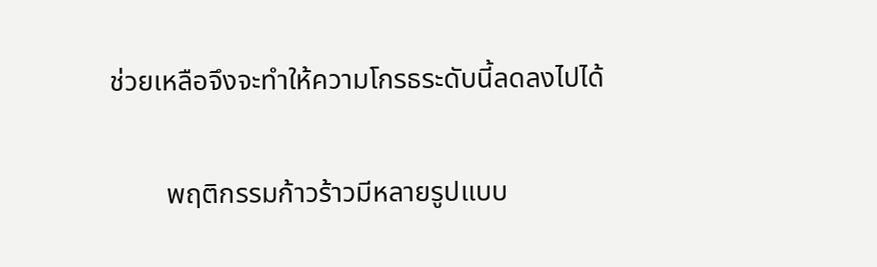ช่วยเหลือจึงจะทำให้ความโกรธระดับนี้ลดลงไปได้

        พฤติกรรมก้าวร้าวมีหลายรูปแบบ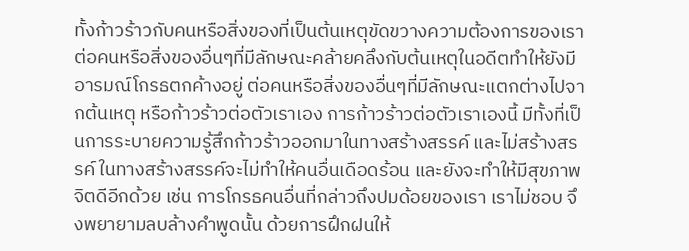ทั้งก้าวร้าวกับคนหรือสิ่งของที่เป็นต้นเหตุขัดขวางความต้องการของเรา ต่อคนหรือสิ่งของอื่นๆที่มีลักษณะคล้ายคลึงกับต้นเหตุในอดีตทำให้ยังมีอารมณ์โกรธตกค้างอยู่ ต่อคนหรือสิ่งของอื่นๆที่มีลักษณะแตกต่างไปจากต้นเหตุ หรือก้าวร้าวต่อตัวเราเอง การก้าวร้าวต่อตัวเราเองนี้ มีทั้งที่เป็นการระบายความรู้สึกก้าวร้าวออกมาในทางสร้างสรรค์ และไม่สร้างสรรค์ ในทางสร้างสรรค์จะไม่ทำให้คนอื่นเดือดร้อน และยังจะทำให้มีสุขภาพจิตดีอีกด้วย เช่น การโกรธคนอื่นที่กล่าวถึงปมด้อยของเรา เราไม่ชอบ จึงพยายามลบล้างคำพูดนั้น ด้วยการฝึกฝนให้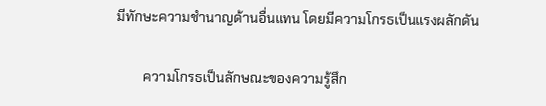มีทักษะความชำนาญด้านอื่นแทน โดยมีความโกรธเป็นแรงผลักดัน

        ความโกรธเป็นลักษณะของความรู้สึก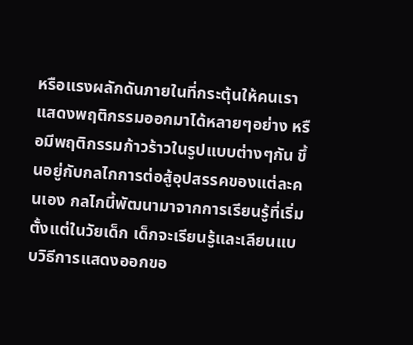หรือแรงผลักดันภายในที่กระตุ้นให้คนเราแสดงพฤติกรรมออกมาได้หลายๆอย่าง หรือมีพฤติกรรมก้าวร้าวในรูปแบบต่างๆกัน ขึ้นอยู่กับกลไกการต่อสู้อุปสรรคของแต่ละคนเอง กลไกนี้พัฒนามาจากการเรียนรู้ที่เริ่มตั้งแต่ในวัยเด็ก เด็กจะเรียนรู้และเลียนแบบวิธีการแสดงออกขอ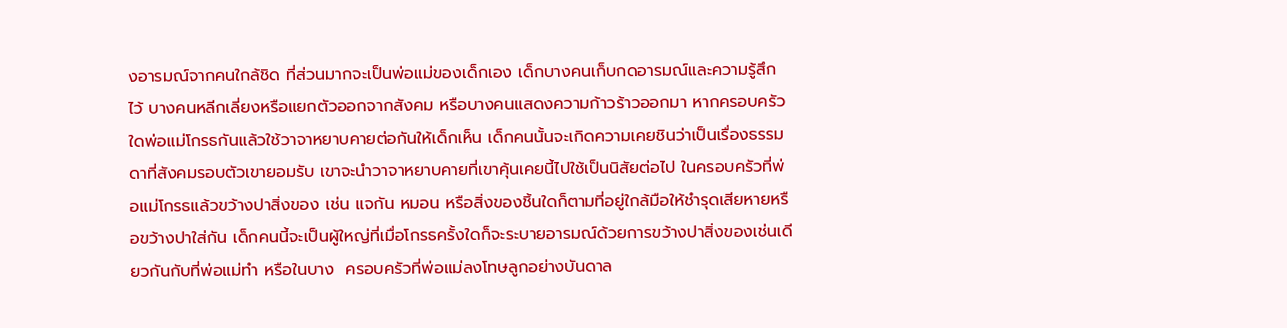งอารมณ์จากคนใกล้ชิด ที่ส่วนมากจะเป็นพ่อแม่ของเด็กเอง เด็กบางคนเก็บกดอารมณ์และความรู้สึกไว้ บางคนหลีกเลี่ยงหรือแยกตัวออกจากสังคม หรือบางคนแสดงความก้าวร้าวออกมา หากครอบครัวใดพ่อแม่โกรธกันแล้วใช้วาจาหยาบคายต่อกันให้เด็กเห็น เด็กคนนั้นจะเกิดความเคยชินว่าเป็นเรื่องธรรมดาที่สังคมรอบตัวเขายอมรับ เขาจะนำวาจาหยาบคายที่เขาคุ้นเคยนี้ไปใช้เป็นนิสัยต่อไป ในครอบครัวที่พ่อแม่โกรธแล้วขว้างปาสิ่งของ เช่น แจกัน หมอน หรือสิ่งของชิ้นใดก็ตามที่อยู่ใกล้มือให้ชำรุดเสียหายหรือขว้างปาใส่กัน เด็กคนนี้จะเป็นผู้ใหญ่ที่เมื่อโกรธครั้งใดก็จะระบายอารมณ์ด้วยการขว้างปาสิ่งของเช่นเดียวกันกับที่พ่อแม่ทำ หรือในบาง  ครอบครัวที่พ่อแม่ลงโทษลูกอย่างบันดาล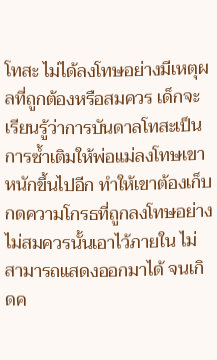โทสะ ไม่ได้ลงโทษอย่างมีเหตุผลที่ถูกต้องหรือสมควร เด็กจะเรียนรู้ว่าการบันดาลโทสะเป็นการซ้ำเติมให้พ่อแม่ลงโทษเขาหนักขึ้นไปอีก ทำให้เขาต้องเก็บกดความโกรธที่ถูกลงโทษอย่างไม่สมควรนั้นเอาไว้ภายใน ไม่สามารถแสดงออกมาได้ จนเกิดค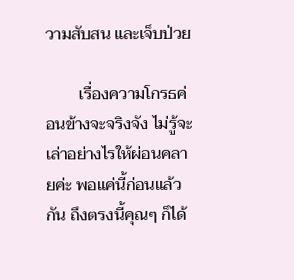วามสับสน และเจ็บป่วย

        เรื่องความโกรธค่อนข้างจะจริงจัง ไม่รู้จะเล่าอย่างไรให้ผ่อนคลายค่ะ พอแค่นี้ก่อนแล้วกัน ถึงตรงนี้คุณๆ ก็ได้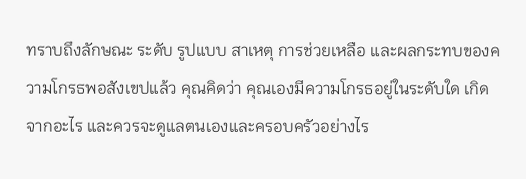ทราบถึงลักษณะ ระดับ รูปแบบ สาเหตุ การช่วยเหลือ และผลกระทบของความโกรธพอสังเขปแล้ว คุณคิดว่า คุณเองมีความโกรธอยู่ในระดับใด เกิดจากอะไร และควรจะดูแลตนเองและครอบครัวอย่างไร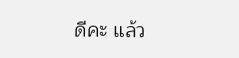ดีคะ แล้ว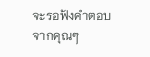จะรอฟังคำตอบจากคุณๆ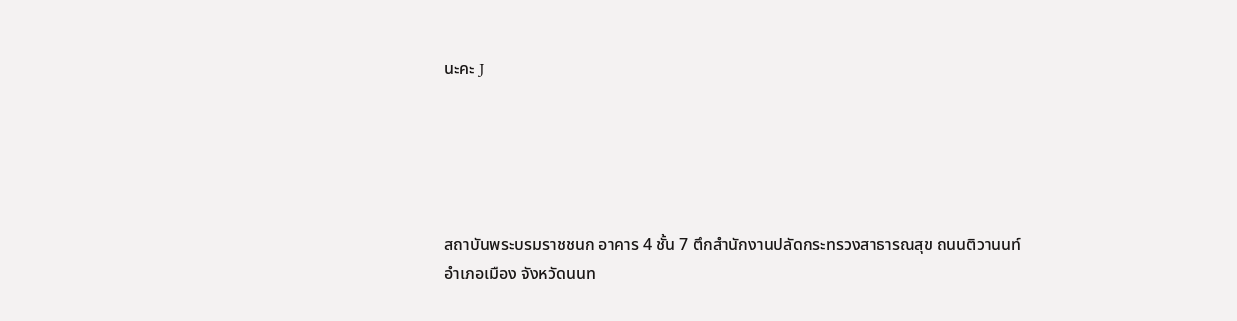นะคะ J





สถาบันพระบรมราชชนก อาคาร 4 ชั้น 7 ตึกสำนักงานปลัดกระทรวงสาธารณสุข ถนนติวานนท์
อำเภอเมือง จังหวัดนนท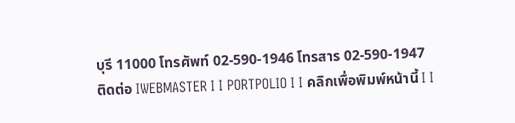บุรี 11000 โทรศัพท์ 02-590-1946 โทรสาร 02-590-1947
ติดต่อ IWEBMASTER I I PORTPOLIO I I คลิกเพื่อพิมพ์หน้านี้ I I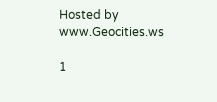Hosted by www.Geocities.ws

1